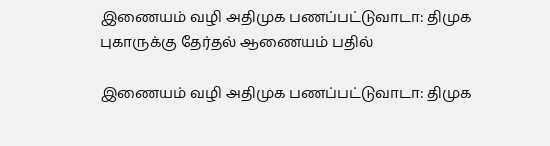இணையம் வழி அதிமுக பணப்பட்டுவாடா: திமுக புகாருக்கு தேர்தல் ஆணையம் பதில்

இணையம் வழி அதிமுக பணப்பட்டுவாடா: திமுக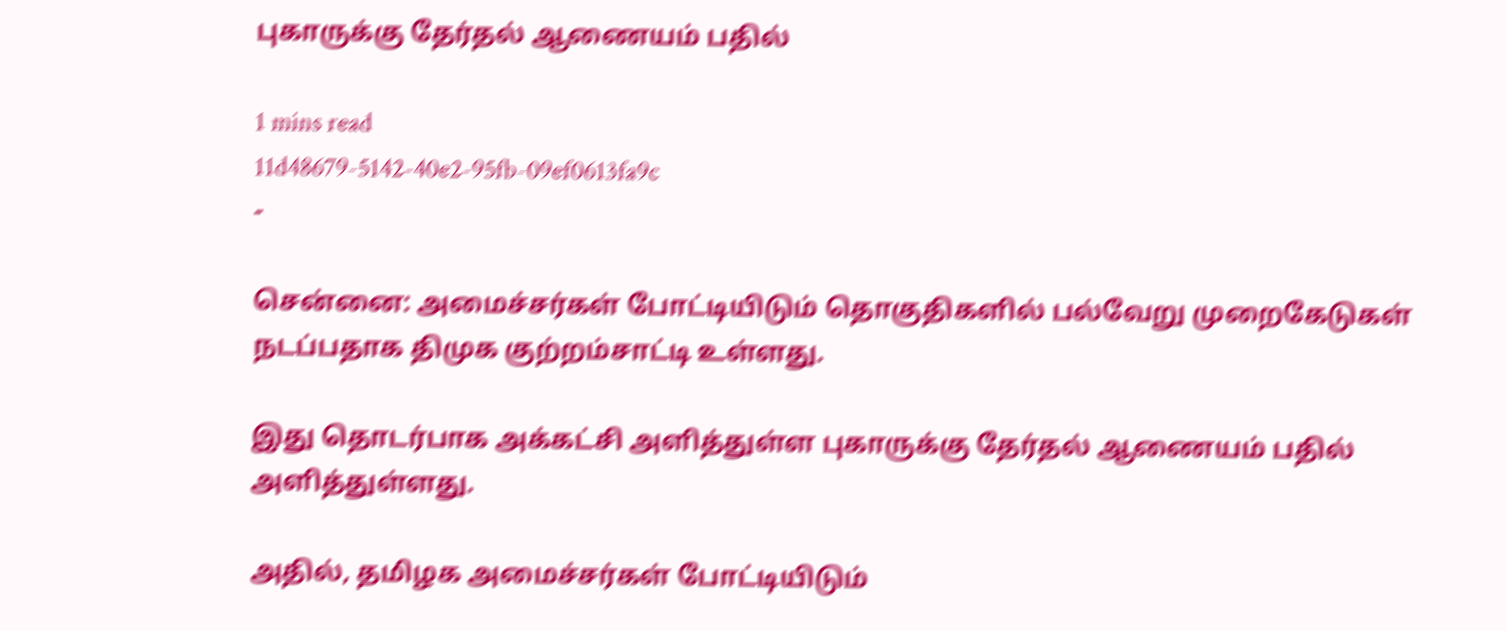புகாருக்கு தேர்தல் ஆணையம் பதில்

1 mins read
11d48679-5142-40e2-95fb-09ef0613fa9c
-

சென்னை: அமைச்சர்கள் போட்டியிடும் தொகுதிகளில் பல்வேறு முறைகேடுகள் நடப்பதாக திமுக குற்றம்சாட்டி உள்ளது.

இது தொடர்பாக அக்கட்சி அளித்துள்ள புகாருக்கு தேர்தல் ஆணையம் பதில் அளித்துள்ளது.

அதில், தமிழக அமைச்சர்கள் போட்டியிடும்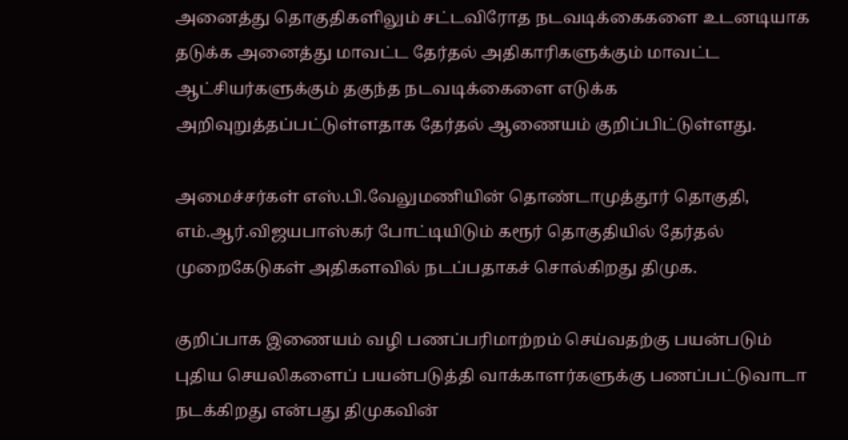அனைத்து தொகுதிகளிலும் சட்டவிரோத நடவடிக்கைகளை உடனடியாக தடுக்க அனைத்து மாவட்ட தேர்தல் அதிகாரிகளுக்கும் மாவட்ட ஆட்சியர்களுக்கும் தகுந்த நடவடிக்கைளை எடுக்க அறிவுறுத்தப்பட்டுள்ளதாக தேர்தல் ஆணையம் குறிப்பிட்டுள்ளது.

அமைச்சர்கள் எஸ்.பி.வேலுமணியின் தொண்டாமுத்தூர் தொகுதி, எம்.ஆர்.விஜயபாஸ்கர் போட்டியிடும் கரூர் தொகுதியில் தேர்தல் முறைகேடுகள் அதிகளவில் நடப்பதாகச் சொல்கிறது திமுக.

குறிப்பாக இணையம் வழி பணப்பரிமாற்றம் செய்வதற்கு பயன்படும் புதிய செயலிகளைப் பயன்படுத்தி வாக்காளர்களுக்கு பணப்பட்டுவாடா நடக்கிறது என்பது திமுகவின்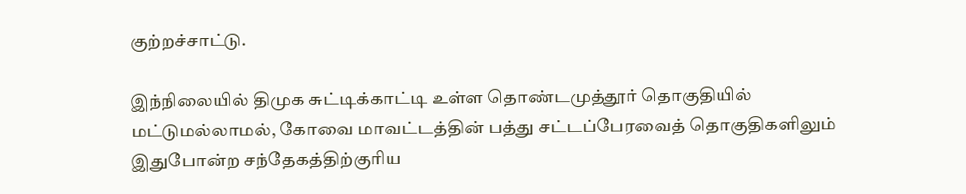குற்றச்சாட்டு.

இந்நிலையில் திமுக சுட்டிக்காட்டி உள்ள தொண்டமுத்தூர் தொகுதியில் மட்டுமல்லாமல், கோவை மாவட்டத்தின் பத்து சட்டப்பேரவைத் தொகுதிகளிலும் இதுபோன்ற சந்தேகத்திற்குரிய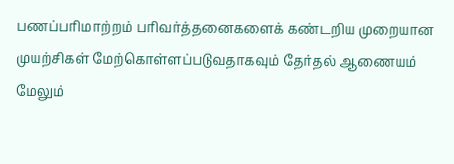பணப்பரிமாற்றம் பரிவர்த்தனைகளைக் கண்டறிய முறையான முயற்சிகள் மேற்கொள்ளப்படுவதாகவும் தேர்தல் ஆணையம் மேலும்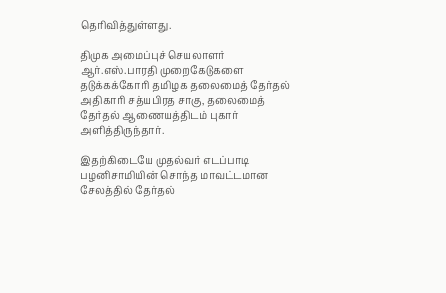தெரிவித்துள்ளது.

திமுக அமைப்புச் செயலாளர் ஆர்.எஸ்.பாரதி முறைகேடுகளை தடுக்கக்கோரி தமிழக தலைமைத் தேர்தல் அதிகாரி சத்யபிரத சாகு, தலைமைத் தேர்தல் ஆணையத்திடம் புகார் அளித்திருந்தார்.

இதற்கிடையே முதல்வர் எடப்பாடி பழனிசாமியின் சொந்த மாவட்டமான சேலத்தில் தேர்தல்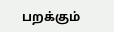பறக்கும்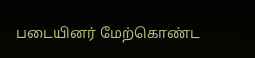படையினர் மேற்கொண்ட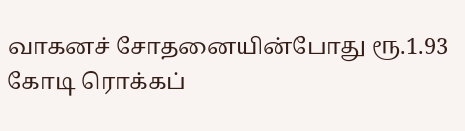வாகனச் சோதனையின்போது ரூ.1.93 கோடி ரொக்கப்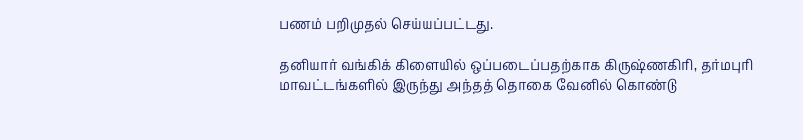பணம் பறிமுதல் செய்யப்பட்டது.

தனியார் வங்கிக் கிளையில் ஒப்படைப்பதற்காக கிருஷ்ணகிரி, தர்மபுரி மாவட்டங்களில் இருந்து அந்தத் தொகை வேனில் கொண்டு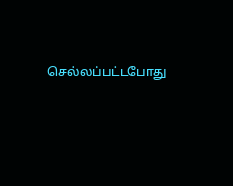செல்லப்பட்டபோது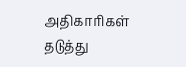அதிகாரிகள் தடுத்து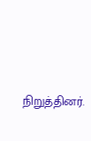நிறுத்தினர்.